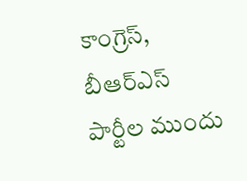కాంగ్రెస్, బీఆర్ఎస్ పార్టీల ముందు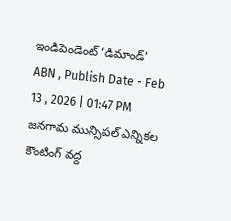ఇండిపెండెంట్ ‘డిమాండ్’
ABN , Publish Date - Feb 13 , 2026 | 01:47 PM
జనగామ మున్సిపల్ ఎన్నికల కౌంటింగ్ వద్ద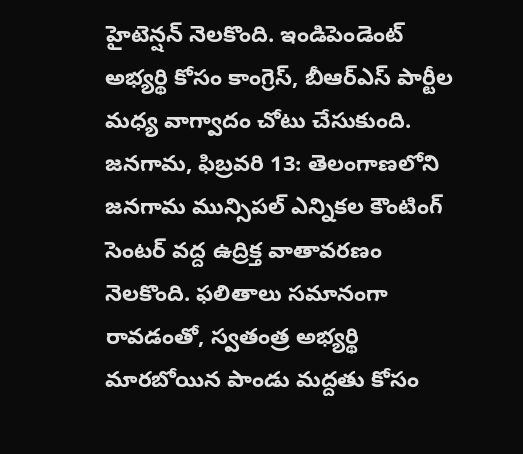హైటెన్షన్ నెలకొంది. ఇండిపెండెంట్ అభ్యర్థి కోసం కాంగ్రెస్, బీఆర్ఎస్ పార్టీల మధ్య వాగ్వాదం చోటు చేసుకుంది.
జనగామ, ఫిబ్రవరి 13: తెలంగాణలోని జనగామ మున్సిపల్ ఎన్నికల కౌంటింగ్ సెంటర్ వద్ద ఉద్రిక్త వాతావరణం నెలకొంది. ఫలితాలు సమానంగా రావడంతో, స్వతంత్ర అభ్యర్థి మారబోయిన పాండు మద్దతు కోసం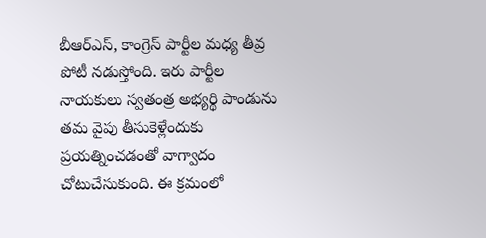బీఆర్ఎస్, కాంగ్రెస్ పార్టీల మధ్య తీవ్ర పోటీ నడుస్తోంది. ఇరు పార్టీల నాయకులు స్వతంత్ర అభ్యర్థి పాండును తమ వైపు తీసుకెళ్లేందుకు ప్రయత్నించడంతో వాగ్వాదం చోటుచేసుకుంది. ఈ క్రమంలో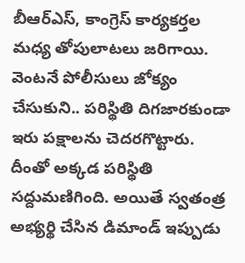బీఆర్ఎస్, కాంగ్రెస్ కార్యకర్తల మధ్య తోపులాటలు జరిగాయి.
వెంటనే పోలీసులు జోక్యం చేసుకుని.. పరిస్థితి దిగజారకుండా ఇరు పక్షాలను చెదరగొట్టారు. దీంతో అక్కడ పరిస్థితి సద్దుమణిగింది. అయితే స్వతంత్ర అభ్యర్థి చేసిన డిమాండ్ ఇప్పుడు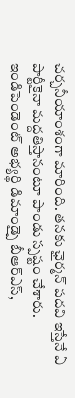చర్చనీయాంశంగా మారింది. తనకు ఛైర్మన్ పదవి ఇస్తేనే ఏ పార్టీకైనా మద్దతిస్తానంటూ పాండు స్పష్టం చేశారు. ఇండిపెండెంట్ అభ్యర్థి డిమాండ్పై బీఆర్ఎస్,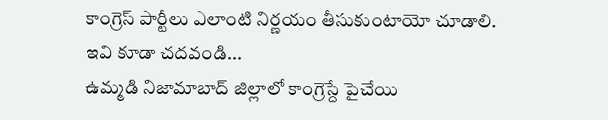కాంగ్రెస్ పార్టీలు ఎలాంటి నిర్ణయం తీసుకుంటాయో చూడాలి.
ఇవి కూడా చదవండి...
ఉమ్మడి నిజామాబాద్ జిల్లాలో కాంగ్రెస్దే పైచేయి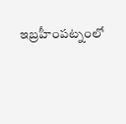ఇబ్రహీంపట్నంలో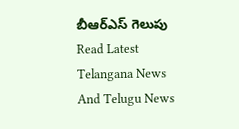బీఆర్ఎస్ గెలుపు
Read Latest Telangana News And Telugu News